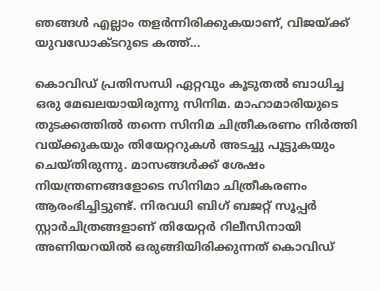ഞങ്ങൾ എല്ലാം തളർന്നിരിക്കുകയാണ്, വിജയ്ക്ക് യുവഡോക്ടറുടെ കത്ത്...

കൊവിഡ് പ്രതിസന്ധി ഏറ്റവും കൂടുതൽ ബാധിച്ച ഒരു മേഖലയായിരുന്നു സിനിമ. മാഹാമാരിയുടെ തുടക്കത്തിൽ തന്നെ സിനിമ ചിത്രീകരണം നിർത്തി വയ്ക്കുകയും തിയേറ്ററുകൾ അടച്ചു പൂട്ടുകയും ചെയ്തിരുന്നു. മാസങ്ങൾക്ക് ശേഷം നിയന്ത്രണങ്ങളോടെ സിനിമാ ചിത്രീകരണം ആരംഭിച്ചിട്ടുണ്ട്. നിരവധി ബിഗ് ബജറ്റ് സൂപ്പർ സ്റ്റാർചിത്രങ്ങളാണ് തിയേറ്റർ റിലീസിനായി അണിയറയിൽ ഒരുങ്ങിയിരിക്കുന്നത് കൊവിഡ്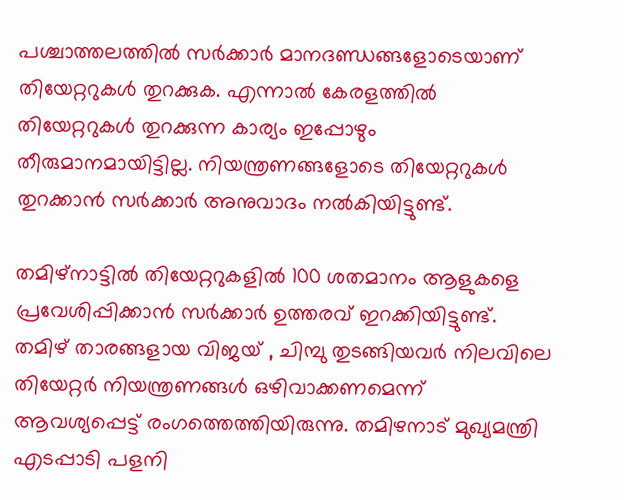പശ്ചാത്തലത്തിൽ സർക്കാർ മാനദണ്ഡങ്ങളോടെയാണ് തിയേറ്ററുകൾ തുറക്കുക. എന്നാൽ കേരളത്തിൽ തിയേറ്ററുകൾ തുറക്കുന്ന കാര്യം ഇപ്പോഴും തീരുമാനമായിട്ടില്ല. നിയന്ത്രണങ്ങളോടെ തിയേറ്ററുകൾ തുറക്കാൻ സർക്കാർ അനുവാദം നൽകിയിട്ടുണ്ട്.

തമിഴ്നാട്ടിൽ തിയേറ്ററുകളിൽ 100 ശതമാനം ആളുകളെ പ്രവേശിപ്പിക്കാൻ സർക്കാർ ഉത്തരവ് ഇറക്കിയിട്ടുണ്ട്. തമിഴ് താരങ്ങളായ വിജയ് , ചിമ്പു തുടങ്ങിയവർ നിലവിലെ തിയേറ്റർ നിയന്ത്രണങ്ങൾ ഒഴിവാക്കണമെന്ന് ആവശ്യപ്പെട്ട് രംഗത്തെത്തിയിരുന്നു. തമിഴനാട് മുഖ്യമന്ത്രി എടപ്പാടി പളനി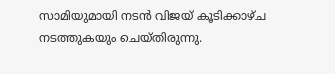സാമിയുമായി നടൻ വിജയ് കൂടിക്കാഴ്ച നടത്തുകയും ചെയ്തിരുന്നു.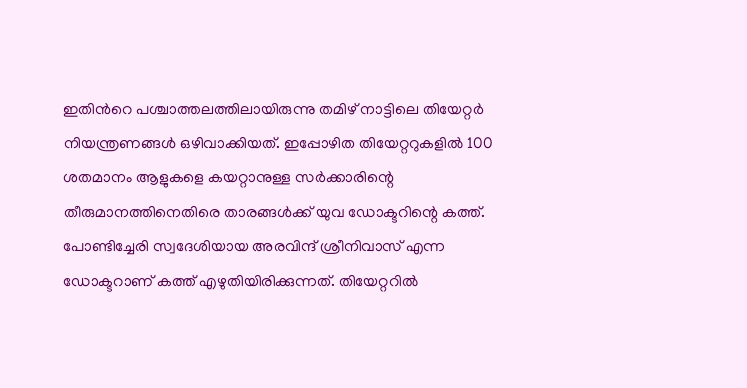ഇതിൻറെ പശ്ചാത്തലത്തിലായിരുന്നു തമിഴ് നാട്ടിലെ തിയേറ്റർ നിയന്ത്രണങ്ങൾ ഒഴിവാക്കിയത്. ഇപ്പോഴിത തിയേറ്ററുകളിൽ 100 ശതമാനം ആളുകളെ കയറ്റാനുള്ള സർക്കാരിന്റെ തീരുമാനത്തിനെതിരെ താരങ്ങൾക്ക് യുവ ഡോക്ടറിന്റെ കത്ത്. പോണ്ടിച്ചേരി സ്വദേശിയായ അരവിന്ദ് ശ്രീനിവാസ് എന്ന ഡോക്ടറാണ് കത്ത് എഴുതിയിരിക്കുന്നത്. തിയേറ്ററിൽ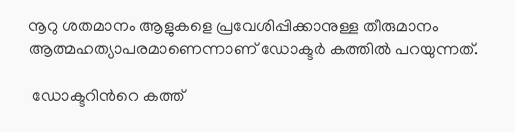നൂറു ശതമാനം ആളുകളെ പ്രവേശിപ്പിക്കാനുള്ള തീരുമാനം ആത്മഹത്യാപരമാണെന്നാണ് ഡോക്ടർ കത്തിൽ പറയുന്നത്.

 ഡോക്ടറിൻറെ കത്ത്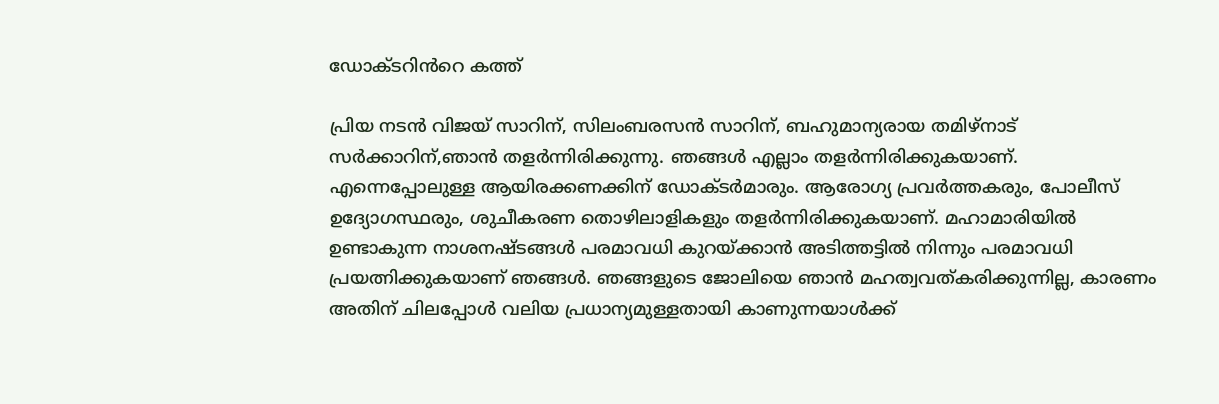ഡോക്ടറിൻറെ കത്ത്

പ്രിയ നടൻ വിജയ് സാറിന്, സിലംബരസൻ സാറിന്, ബഹുമാന്യരായ തമിഴ്നാട് സര്‍ക്കാറിന്,ഞാന്‍ തളര്‍ന്നിരിക്കുന്നു. ഞങ്ങൾ എല്ലാം തളര്‍ന്നിരിക്കുകയാണ്. എന്നെപ്പോലുള്ള ആയിരക്കണക്കിന് ഡോക്ടർമാരും. ആരോഗ്യ പ്രവർത്തകരും, പോലീസ് ഉദ്യോഗസ്ഥരും, ശുചീകരണ തൊഴിലാളികളും തളര്‍ന്നിരിക്കുകയാണ്. മഹാമാരിയിൽ ഉണ്ടാകുന്ന നാശനഷ്ടങ്ങൾ പരമാവധി കുറയ്ക്കാൻ അടിത്തട്ടില്‍ നിന്നും പരമാവധി പ്രയത്നിക്കുകയാണ് ഞങ്ങൾ. ഞങ്ങളുടെ ജോലിയെ ഞാൻ മഹത്വവത്കരിക്കുന്നില്ല, കാരണം അതിന് ചിലപ്പോള്‍ വലിയ പ്രധാന്യമുള്ളതായി കാണുന്നയാള്‍ക്ക്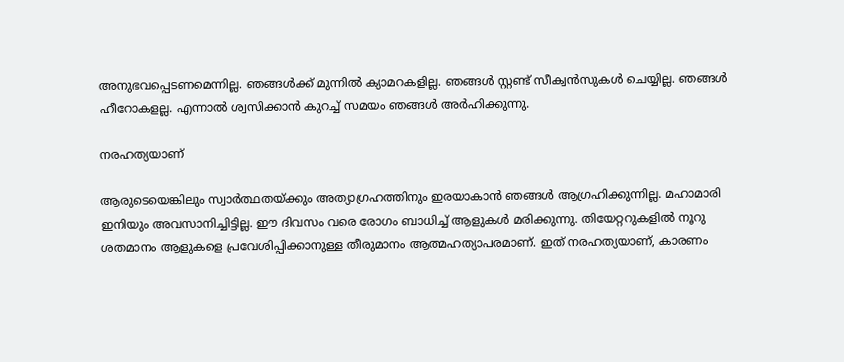അനുഭവപ്പെടണമെന്നില്ല. ഞങ്ങൾക്ക് മുന്നിൽ ക്യാമറകളില്ല. ഞങ്ങൾ സ്റ്റണ്ട് സീക്വൻസുകൾ ചെയ്യില്ല. ഞങ്ങൾ ഹീറോകളല്ല. എന്നാൽ ശ്വസിക്കാൻ കുറച്ച് സമയം ഞങ്ങൾ അർഹിക്കുന്നു.

നരഹത്യയാണ്

ആരുടെയെങ്കിലും സ്വാർത്ഥതയ്ക്കും അത്യാഗ്രഹത്തിനും ഇരയാകാൻ ഞങ്ങൾ ആഗ്രഹിക്കുന്നില്ല. മഹാമാരി ഇനിയും അവസാനിച്ചിട്ടില്ല. ഈ ദിവസം വരെ രോഗം ബാധിച്ച് ആളുകൾ മരിക്കുന്നു. തിയേറ്ററുകളിൽ നൂറു ശതമാനം ആളുകളെ പ്രവേശിപ്പിക്കാനുള്ള തീരുമാനം ആത്മഹത്യാപരമാണ്. ഇത് നരഹത്യയാണ്, കാരണം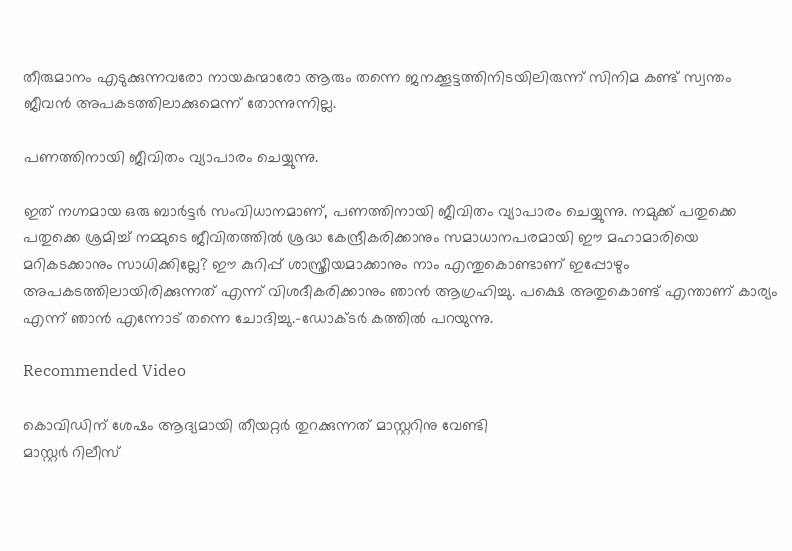തീരുമാനം എടുക്കുന്നവരോ നായകന്മാരോ ആരും തന്നെ ജനക്കൂട്ടത്തിനിടയിലിരുന്ന് സിനിമ കണ്ട് സ്വന്തം ജീവൻ അപകടത്തിലാക്കുമെന്ന് തോന്നുന്നില്ല.

പണത്തിനായി ജീവിതം വ്യാപാരം ചെയ്യുന്നു.

ഇത് നഗ്നമായ ഒരു ബാർട്ടർ സംവിധാനമാണ്, പണത്തിനായി ജീവിതം വ്യാപാരം ചെയ്യുന്നു. നമുക്ക് പതുക്കെ പതുക്കെ ശ്രമിച്ച് നമ്മുടെ ജീവിതത്തിൽ ശ്രദ്ധ കേന്ദ്രീകരിക്കാനും സമാധാനപരമായി ഈ മഹാമാരിയെ മറികടക്കാനും സാധിക്കില്ലേ? ഈ കുറിപ്പ് ശാസ്ത്രീയമാക്കാനും നാം എന്തുകൊണ്ടാണ് ഇപ്പോഴും അപകടത്തിലായിരിക്കുന്നത് എന്ന് വിശദീകരിക്കാനും ഞാൻ ആഗ്രഹിച്ചു. പക്ഷെ അതുകൊണ്ട് എന്താണ് കാര്യം എന്ന് ഞാൻ എന്നോട് തന്നെ ചോദിച്ചു.-ഡോക്ടർ കത്തിൽ പറയുന്നു.

Recommended Video

കൊവിഡിന് ശേഷം ആദ്യമായി തീയറ്റര്‍ തുറക്കുന്നത് മാസ്റ്ററിനു വേണ്ടി
മാസ്റ്റർ റിലീസ്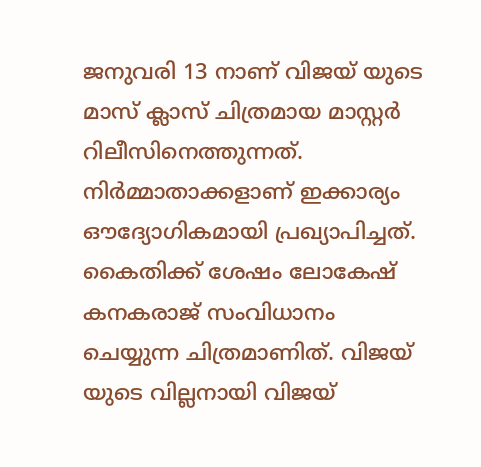ജനുവരി 13 നാണ് വിജയ് യുടെ മാസ് ക്ലാസ് ചിത്രമായ മാസ്റ്റർ റിലീസിനെത്തുന്നത്. നിർമ്മാതാക്കളാണ് ഇക്കാര്യം ഔദ്യോഗികമായി പ്രഖ്യാപിച്ചത്. കൈതിക്ക് ശേഷം ലോകേഷ് കനകരാജ് സംവിധാനം ചെയ്യുന്ന ചിത്രമാണിത്. വിജയ് യുടെ വില്ലനായി വിജയ്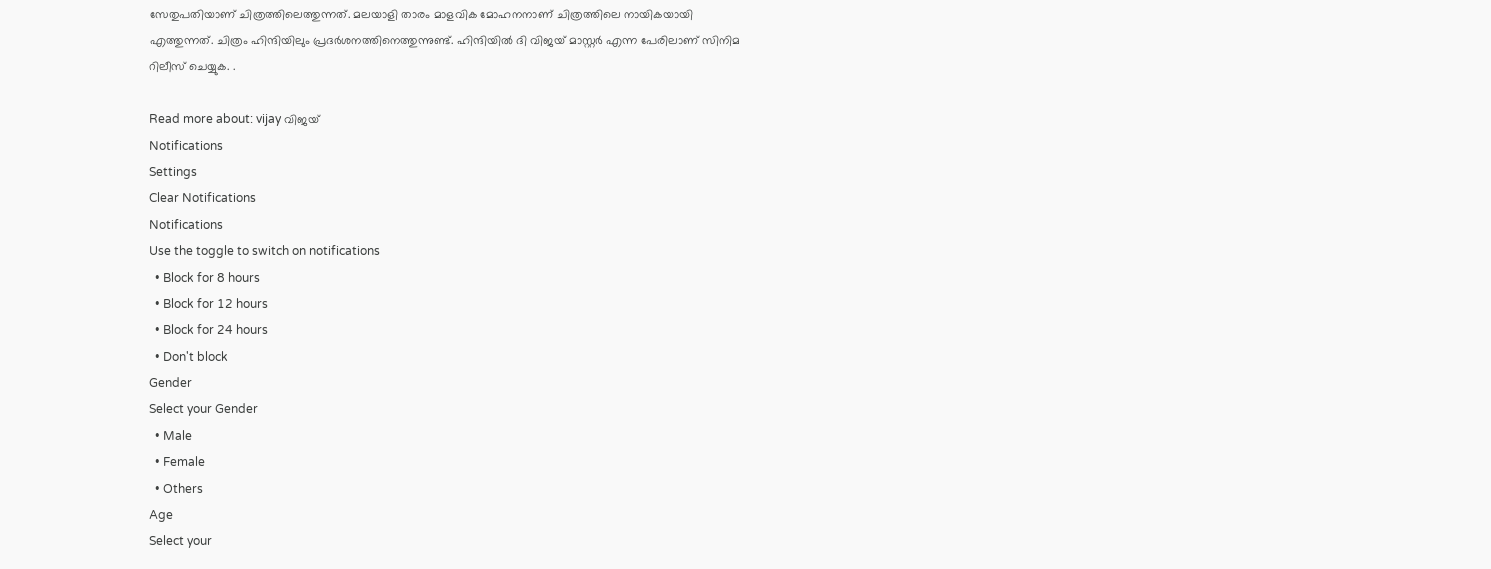സേതുപതിയാണ് ചിത്രത്തിലെത്തുന്നത്. മലയാളി താരം മാളവിക മോഹനനാണ് ചിത്രത്തിലെ നായികയായി എത്തുന്നത്. ചിത്രം ഹിന്ദിയിലും പ്രദർശനത്തിനെത്തുന്നുണ്ട്. ഹിന്ദിയിൽ ദി വിജയ് മാസ്റ്റർ എന്ന പേരിലാണ് സിനിമ റിലീസ് ചെയ്യുക. .

Read more about: vijay വിജയ്
Notifications
Settings
Clear Notifications
Notifications
Use the toggle to switch on notifications
  • Block for 8 hours
  • Block for 12 hours
  • Block for 24 hours
  • Don't block
Gender
Select your Gender
  • Male
  • Female
  • Others
Age
Select your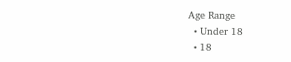Age Range
  • Under 18
  • 18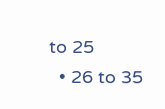to 25
  • 26 to 35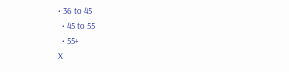• 36 to 45
  • 45 to 55
  • 55+
X